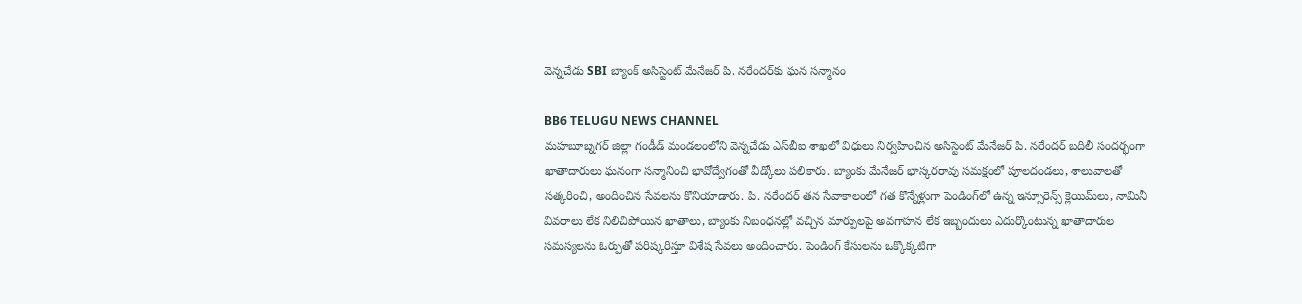వెన్నచేడు SBI బ్యాంక్ అసిస్టెంట్ మేనేజర్ పి. నరేందర్‌కు ఘన సన్మానం

BB6 TELUGU NEWS CHANNEL
మహబూబ్నగర్ జిల్లా గండీడ్ మండలంలోని వెన్నచేడు ఎస్‌బీఐ శాఖలో విధులు నిర్వహించిన అసిస్టెంట్ మేనేజర్ పి. నరేందర్ బదిలీ సందర్భంగా ఖాతాదారులు ఘనంగా సన్మానించి భావోద్వేగంతో వీడ్కోలు పలికారు. బ్యాంకు మేనేజర్ భాస్కరరావు సమక్షంలో పూలదండలు, శాలువాలతో సత్కరించి, అందించిన సేవలను కొనియాడారు. పి. నరేందర్ తన సేవాకాలంలో గత కొన్నేళ్లుగా పెండింగ్‌లో ఉన్న ఇన్సూరెన్స్ క్లెయిమ్‌లు, నామినీ వివరాలు లేక నిలిచిపోయిన ఖాతాలు, బ్యాంకు నిబంధనల్లో వచ్చిన మార్పులపై అవగాహన లేక ఇబ్బందులు ఎదుర్కొంటున్న ఖాతాదారుల సమస్యలను ఓర్పుతో పరిష్కరిస్తూ విశేష సేవలు అందించారు. పెండింగ్ కేసులను ఒక్కొక్కటిగా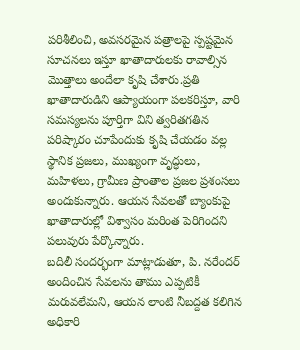పరిశీలించి, అవసరమైన పత్రాలపై స్పష్టమైన సూచనలు ఇస్తూ ఖాతాదారులకు రావాల్సిన మొత్తాలు అందేలా కృషి చేశారు.ప్రతి ఖాతాదారుడిని ఆప్యాయంగా పలకరిస్తూ, వారి సమస్యలను పూర్తిగా విని త్వరితగతిన పరిష్కారం చూపేందుకు కృషి చేయడం వల్ల స్థానిక ప్రజలు, ముఖ్యంగా వృద్ధులు, మహిళలు, గ్రామీణ ప్రాంతాల ప్రజల ప్రశంసలు అందుకున్నారు. ఆయన సేవలతో బ్యాంకుపై ఖాతాదారుల్లో విశ్వాసం మరింత పెరిగిందని పలువురు పేర్కొన్నారు.
బదిలీ సందర్భంగా మాట్లాడుతూ, పి. నరేందర్ అందించిన సేవలను తాము ఎప్పటికీ మరువలేమని, ఆయన లాంటి నీబద్దత కలిగిన అధికారి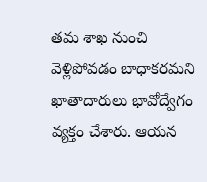తమ శాఖ నుంచి వెళ్లిపోవడం బాధాకరమని ఖాతాదారులు భావోద్వేగం వ్యక్తం చేశారు. ఆయన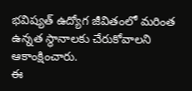భవిష్యత్ ఉద్యోగ జీవితంలో మరింత ఉన్నత స్థానాలకు చేరుకోవాలని ఆకాంక్షించారు.
ఈ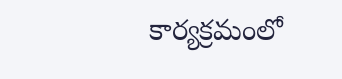కార్యక్రమంలో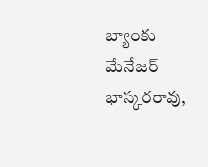బ్యాంకు మేనేజర్ భాస్కరరావు,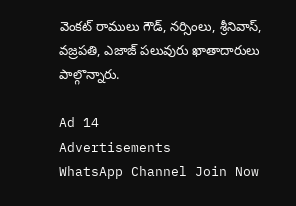వెంకట్ రాములు గౌడ్, నర్సింలు, శ్రీనివాస్, వజ్రపతి, ఎజాజ్ పలువురు ఖాతాదారులు పాల్గొన్నారు.

Ad 14
Advertisements
WhatsApp Channel Join Now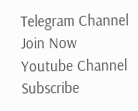Telegram Channel Join Now
Youtube Channel Subscribe